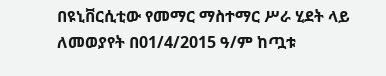በዩኒቨርሲቲው የመማር ማስተማር ሥራ ሂደት ላይ ለመወያየት በ01/4/2015 ዓ/ም ከጧቱ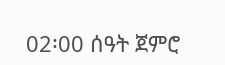02፡00 ሰዓት ጀምሮ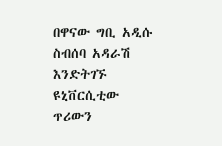በዋናው ግቢ አዲሱ ስብሰባ አዳራሽ እንድትገኙ ዩኒቨርሲቲው ጥሪውን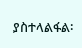ያስተላልፋል፡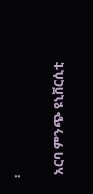፡

 አርባ ምንጭ ዩኒቨርሲቲ